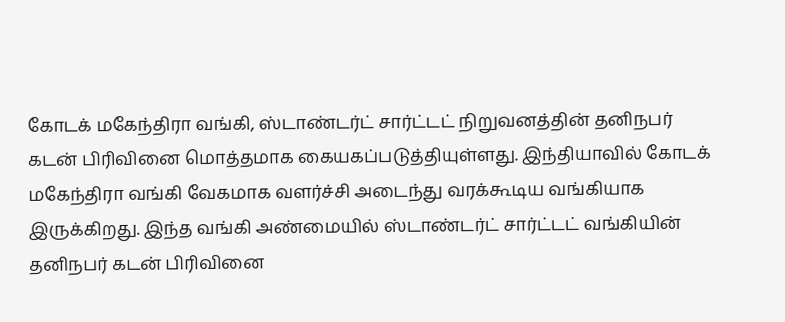கோடக் மகேந்திரா வங்கி, ஸ்டாண்டர்ட் சார்ட்டட் நிறுவனத்தின் தனிநபர் கடன் பிரிவினை மொத்தமாக கையகப்படுத்தியுள்ளது. இந்தியாவில் கோடக் மகேந்திரா வங்கி வேகமாக வளர்ச்சி அடைந்து வரக்கூடிய வங்கியாக இருக்கிறது. இந்த வங்கி அண்மையில் ஸ்டாண்டர்ட் சார்ட்டட் வங்கியின் தனிநபர் கடன் பிரிவினை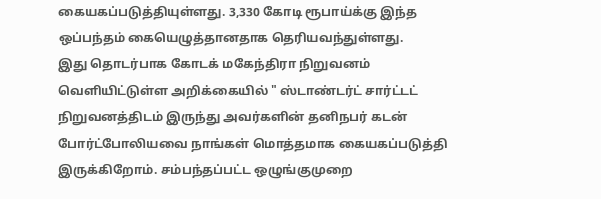கையகப்படுத்தியுள்ளது. 3,330 கோடி ரூபாய்க்கு இந்த ஒப்பந்தம் கையெழுத்தானதாக தெரியவந்துள்ளது.
இது தொடர்பாக கோடக் மகேந்திரா நிறுவனம் வெளியிட்டுள்ள அறிக்கையில் " ஸ்டாண்டர்ட் சார்ட்டட் நிறுவனத்திடம் இருந்து அவர்களின் தனிநபர் கடன் போர்ட்போலியவை நாங்கள் மொத்தமாக கையகப்படுத்தி இருக்கிறோம். சம்பந்தப்பட்ட ஒழுங்குமுறை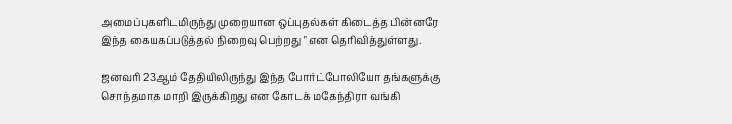அமைப்புகளிடமிருந்து முறையான ஒப்புதல்கள் கிடைத்த பின்னரே இந்த கையகப்படுத்தல் நிறைவு பெற்றது " என தெரிவித்துள்ளது.

ஜனவரி 23ஆம் தேதியிலிருந்து இந்த போர்ட்போலியோ தங்களுக்கு சொந்தமாக மாறி இருக்கிறது என கோடக் மகேந்திரா வங்கி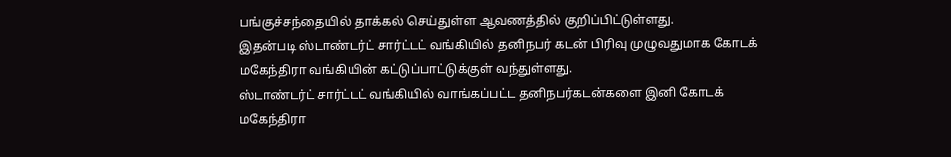பங்குச்சந்தையில் தாக்கல் செய்துள்ள ஆவணத்தில் குறிப்பிட்டுள்ளது.
இதன்படி ஸ்டாண்டர்ட் சார்ட்டட் வங்கியில் தனிநபர் கடன் பிரிவு முழுவதுமாக கோடக் மகேந்திரா வங்கியின் கட்டுப்பாட்டுக்குள் வந்துள்ளது.
ஸ்டாண்டர்ட் சார்ட்டட் வங்கியில் வாங்கப்பட்ட தனிநபர்கடன்களை இனி கோடக் மகேந்திரா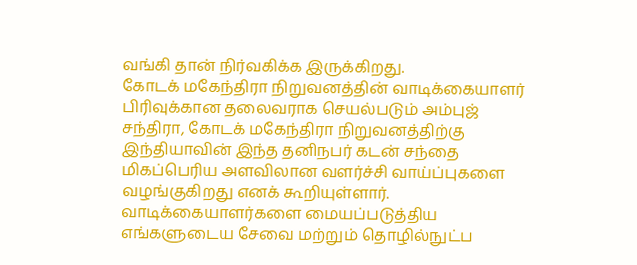வங்கி தான் நிர்வகிக்க இருக்கிறது.
கோடக் மகேந்திரா நிறுவனத்தின் வாடிக்கையாளர் பிரிவுக்கான தலைவராக செயல்படும் அம்புஜ் சந்திரா, கோடக் மகேந்திரா நிறுவனத்திற்கு இந்தியாவின் இந்த தனிநபர் கடன் சந்தை மிகப்பெரிய அளவிலான வளர்ச்சி வாய்ப்புகளை வழங்குகிறது எனக் கூறியுள்ளார்.
வாடிக்கையாளர்களை மையப்படுத்திய எங்களுடைய சேவை மற்றும் தொழில்நுட்ப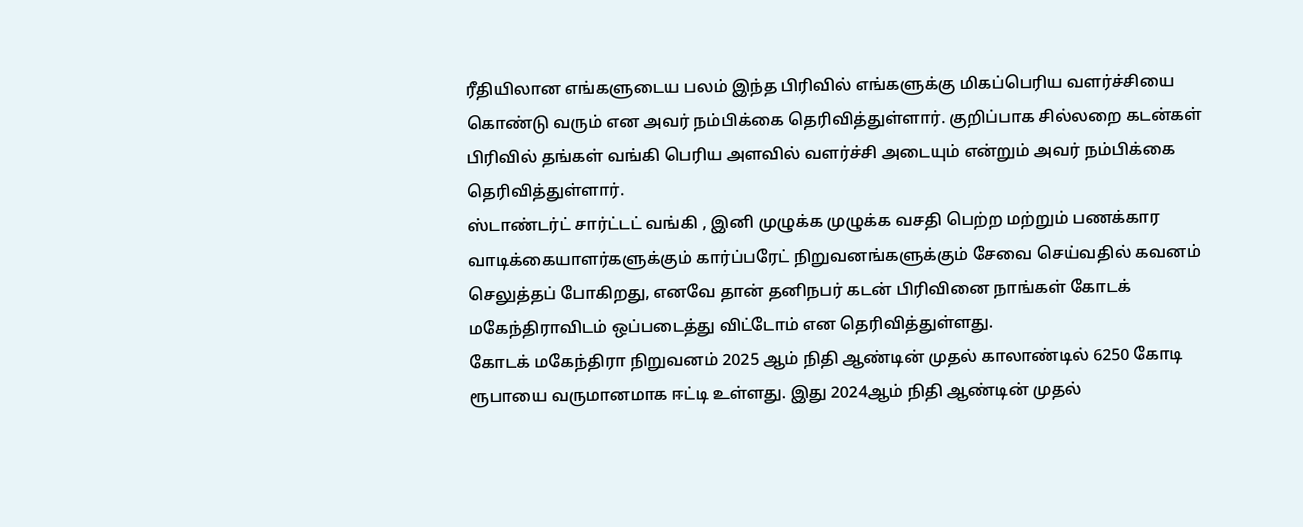ரீதியிலான எங்களுடைய பலம் இந்த பிரிவில் எங்களுக்கு மிகப்பெரிய வளர்ச்சியை கொண்டு வரும் என அவர் நம்பிக்கை தெரிவித்துள்ளார். குறிப்பாக சில்லறை கடன்கள் பிரிவில் தங்கள் வங்கி பெரிய அளவில் வளர்ச்சி அடையும் என்றும் அவர் நம்பிக்கை தெரிவித்துள்ளார்.
ஸ்டாண்டர்ட் சார்ட்டட் வங்கி , இனி முழுக்க முழுக்க வசதி பெற்ற மற்றும் பணக்கார வாடிக்கையாளர்களுக்கும் கார்ப்பரேட் நிறுவனங்களுக்கும் சேவை செய்வதில் கவனம் செலுத்தப் போகிறது, எனவே தான் தனிநபர் கடன் பிரிவினை நாங்கள் கோடக் மகேந்திராவிடம் ஒப்படைத்து விட்டோம் என தெரிவித்துள்ளது.
கோடக் மகேந்திரா நிறுவனம் 2025 ஆம் நிதி ஆண்டின் முதல் காலாண்டில் 6250 கோடி ரூபாயை வருமானமாக ஈட்டி உள்ளது. இது 2024ஆம் நிதி ஆண்டின் முதல்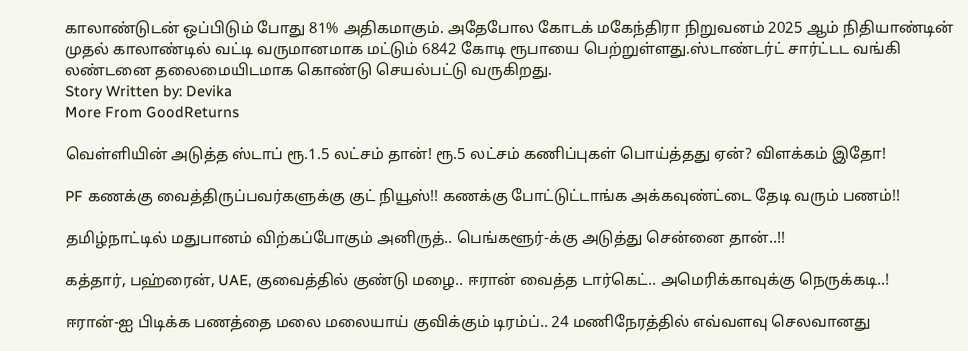காலாண்டுடன் ஒப்பிடும் போது 81% அதிகமாகும். அதேபோல கோடக் மகேந்திரா நிறுவனம் 2025 ஆம் நிதியாண்டின் முதல் காலாண்டில் வட்டி வருமானமாக மட்டும் 6842 கோடி ரூபாயை பெற்றுள்ளது.ஸ்டாண்டர்ட் சார்ட்டட வங்கி லண்டனை தலைமையிடமாக கொண்டு செயல்பட்டு வருகிறது.
Story Written by: Devika
More From GoodReturns

வெள்ளியின் அடுத்த ஸ்டாப் ரூ.1.5 லட்சம் தான்! ரூ.5 லட்சம் கணிப்புகள் பொய்த்தது ஏன்? விளக்கம் இதோ!

PF கணக்கு வைத்திருப்பவர்களுக்கு குட் நியூஸ்!! கணக்கு போட்டுட்டாங்க அக்கவுண்ட்டை தேடி வரும் பணம்!!

தமிழ்நாட்டில் மதுபானம் விற்கப்போகும் அனிருத்.. பெங்களூர்-க்கு அடுத்து சென்னை தான்..!!

கத்தார், பஹ்ரைன், UAE, குவைத்தில் குண்டு மழை.. ஈரான் வைத்த டார்கெட்.. அமெரிக்காவுக்கு நெருக்கடி..!

ஈரான்-ஐ பிடிக்க பணத்தை மலை மலையாய் குவிக்கும் டிரம்ப்.. 24 மணிநேரத்தில் எவ்வளவு செலவானது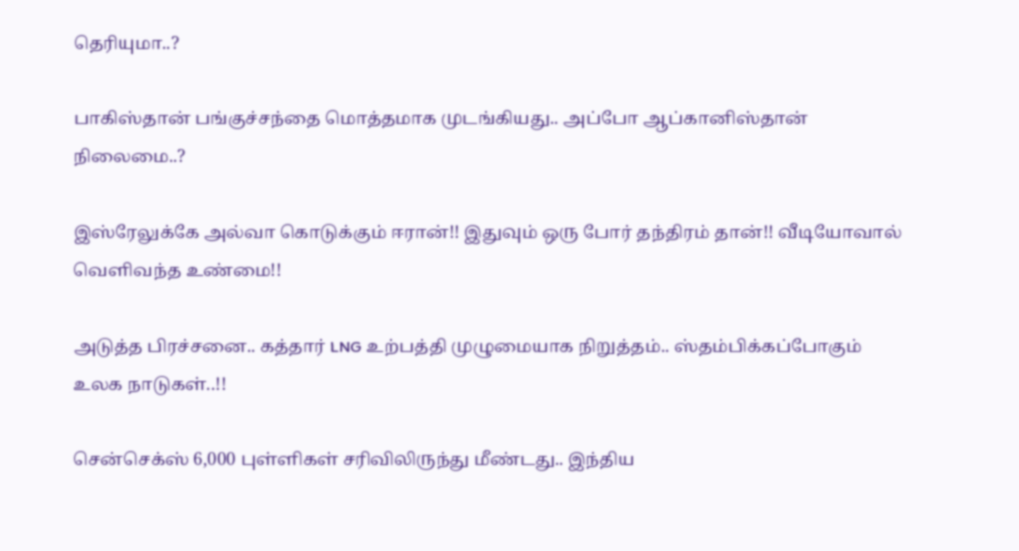தெரியுமா..?

பாகிஸ்தான் பங்குச்சந்தை மொத்தமாக முடங்கியது.. அப்போ ஆப்கானிஸ்தான் நிலைமை..?

இஸ்ரேலுக்கே அல்வா கொடுக்கும் ஈரான்!! இதுவும் ஒரு போர் தந்திரம் தான்!! வீடியோவால் வெளிவந்த உண்மை!!

அடுத்த பிரச்சனை.. கத்தார் LNG உற்பத்தி முழுமையாக நிறுத்தம்.. ஸ்தம்பிக்கப்போகும் உலக நாடுகள்..!!

சென்செக்ஸ் 6,000 புள்ளிகள் சரிவிலிருந்து மீண்டது.. இந்திய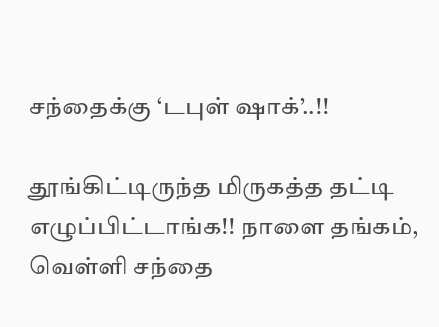சந்தைக்கு ‘டபுள் ஷாக்’..!!

தூங்கிட்டிருந்த மிருகத்த தட்டி எழுப்பிட்டாங்க!! நாளை தங்கம், வெள்ளி சந்தை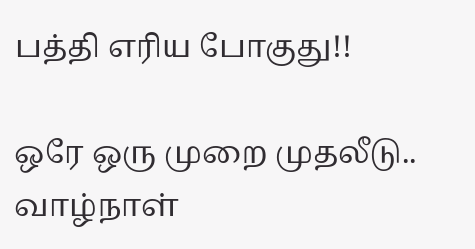பத்தி எரிய போகுது!!

ஒரே ஒரு முறை முதலீடு.. வாழ்நாள்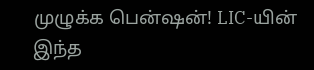முழுக்க பென்ஷன்! LIC-யின் இந்த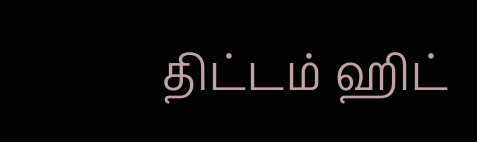திட்டம் ஹிட்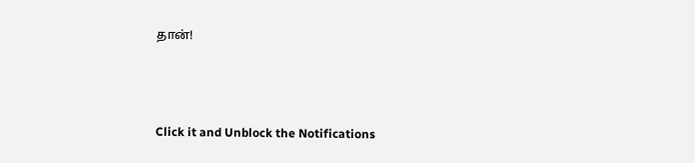தான்!



Click it and Unblock the Notifications